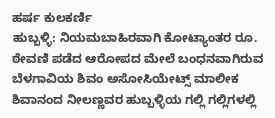ಹರ್ಷ ಕುಲಕರ್ಣಿ
ಹುಬ್ಬಳ್ಳಿ: ನಿಯಮಬಾಹಿರವಾಗಿ ಕೋಟ್ಯಾಂತರ ರೂ. ಠೇವಣಿ ಪಡೆದ ಆರೋಪದ ಮೇಲೆ ಬಂಧನವಾಗಿರುವ ಬೆಳಗಾವಿಯ ಶಿವಂ ಅಸೋಸಿಯೇಟ್ಸ್ ಮಾಲೀಕ ಶಿವಾನಂದ ನೀಲಣ್ಣವರ ಹುಬ್ಬಳ್ಳಿಯ ಗಲ್ಲಿ ಗಲ್ಲಿಗಳಲ್ಲಿ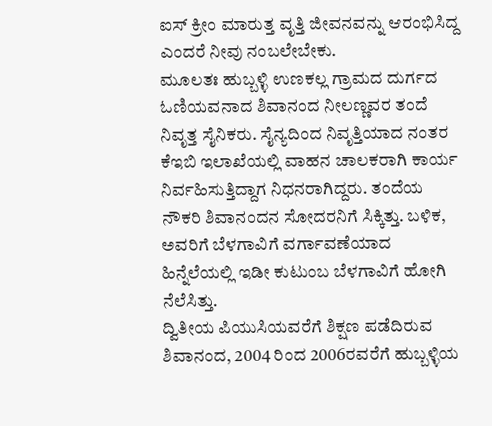ಐಸ್ ಕ್ರೀಂ ಮಾರುತ್ತ ವೃತ್ತಿ ಜೀವನವನ್ನು ಆರಂಭಿಸಿದ್ದ ಎಂದರೆ ನೀವು ನಂಬಲೇಬೇಕು.
ಮೂಲತಃ ಹುಬ್ಬಳ್ಳಿ ಉಣಕಲ್ಲ ಗ್ರಾಮದ ದುರ್ಗದ ಓಣಿಯವನಾದ ಶಿವಾನಂದ ನೀಲಣ್ಣವರ ತಂದೆ ನಿವೃತ್ತ ಸೈನಿಕರು. ಸೈನ್ಯದಿಂದ ನಿವೃತ್ತಿಯಾದ ನಂತರ ಕೆಇಬಿ ಇಲಾಖೆಯಲ್ಲಿ ವಾಹನ ಚಾಲಕರಾಗಿ ಕಾರ್ಯ ನಿರ್ವಹಿಸುತ್ತಿದ್ದಾಗ ನಿಧನರಾಗಿದ್ದರು. ತಂದೆಯ ನೌಕರಿ ಶಿವಾನಂದನ ಸೋದರನಿಗೆ ಸಿಕ್ಕಿತ್ತು. ಬಳಿಕ, ಅವರಿಗೆ ಬೆಳಗಾವಿಗೆ ವರ್ಗಾವಣೆಯಾದ ಹಿನ್ನೆಲೆಯಲ್ಲಿ ಇಡೀ ಕುಟುಂಬ ಬೆಳಗಾವಿಗೆ ಹೋಗಿ ನೆಲೆಸಿತ್ತು.
ದ್ವಿತೀಯ ಪಿಯುಸಿಯವರೆಗೆ ಶಿಕ್ಷಣ ಪಡೆದಿರುವ ಶಿವಾನಂದ, 2004 ರಿಂದ 2006ರವರೆಗೆ ಹುಬ್ಬಳ್ಳಿಯ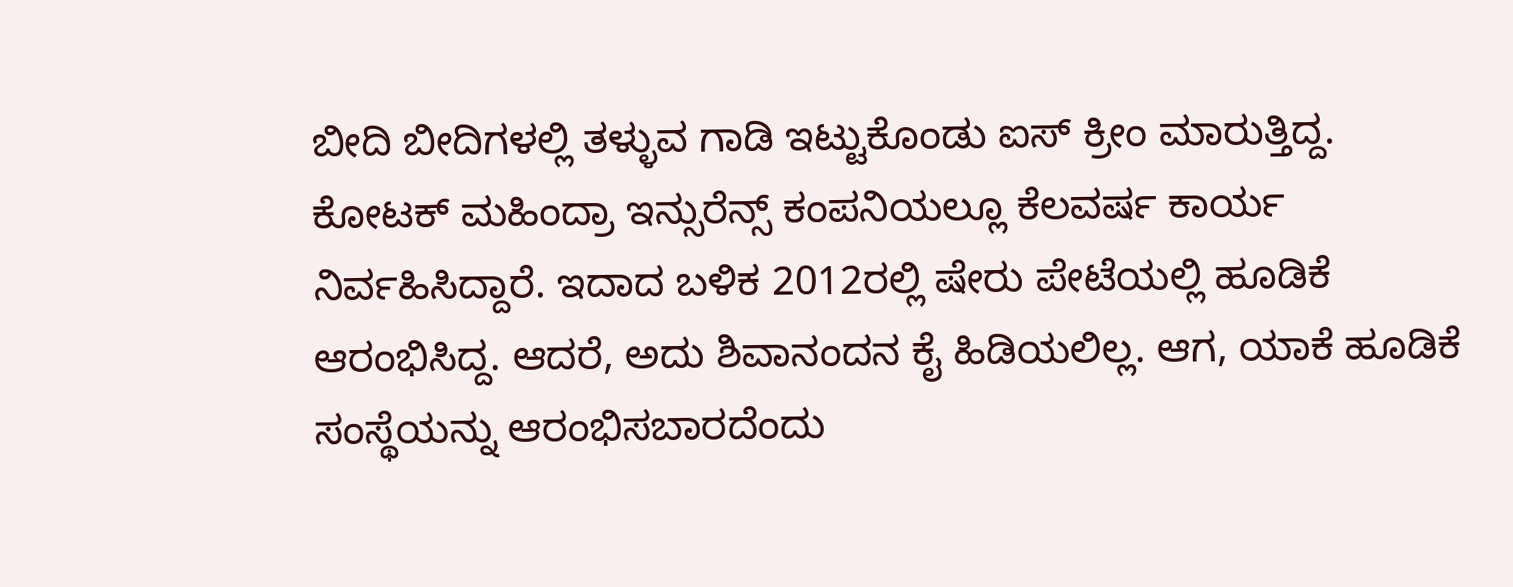ಬೀದಿ ಬೀದಿಗಳಲ್ಲಿ ತಳ್ಳುವ ಗಾಡಿ ಇಟ್ಟುಕೊಂಡು ಐಸ್ ಕ್ರೀಂ ಮಾರುತ್ತಿದ್ದ. ಕೋಟಕ್ ಮಹಿಂದ್ರಾ ಇನ್ಸುರೆನ್ಸ್ ಕಂಪನಿಯಲ್ಲೂ ಕೆಲವರ್ಷ ಕಾರ್ಯ ನಿರ್ವಹಿಸಿದ್ದಾರೆ. ಇದಾದ ಬಳಿಕ 2012ರಲ್ಲಿ ಷೇರು ಪೇಟೆಯಲ್ಲಿ ಹೂಡಿಕೆ ಆರಂಭಿಸಿದ್ದ. ಆದರೆ, ಅದು ಶಿವಾನಂದನ ಕೈ ಹಿಡಿಯಲಿಲ್ಲ. ಆಗ, ಯಾಕೆ ಹೂಡಿಕೆ ಸಂಸ್ಥೆಯನ್ನು ಆರಂಭಿಸಬಾರದೆಂದು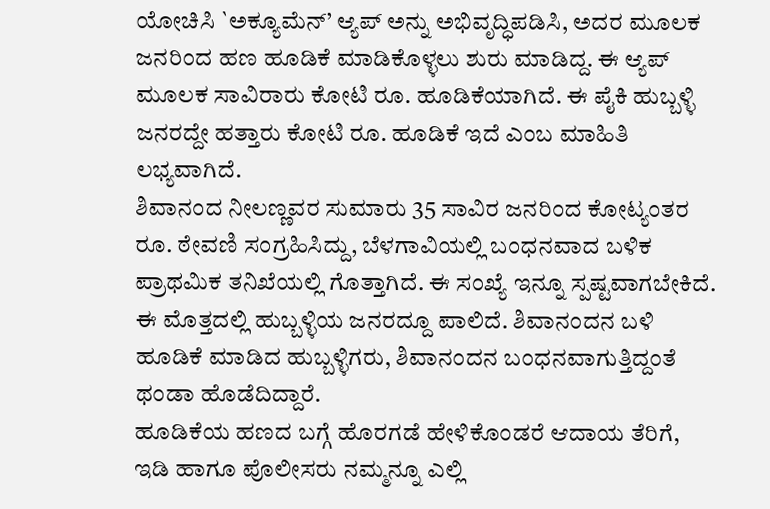ಯೋಚಿಸಿ `ಅಕ್ಯೂಮೆನ್’ ಆ್ಯಪ್ ಅನ್ನು ಅಭಿವೃದ್ಧಿಪಡಿಸಿ, ಅದರ ಮೂಲಕ ಜನರಿಂದ ಹಣ ಹೂಡಿಕೆ ಮಾಡಿಕೊಳ್ಳಲು ಶುರು ಮಾಡಿದ್ದ. ಈ ಆ್ಯಪ್ ಮೂಲಕ ಸಾವಿರಾರು ಕೋಟಿ ರೂ. ಹೂಡಿಕೆಯಾಗಿದೆ. ಈ ಪೈಕಿ ಹುಬ್ಬಳ್ಳಿ ಜನರದ್ದೇ ಹತ್ತಾರು ಕೋಟಿ ರೂ. ಹೂಡಿಕೆ ಇದೆ ಎಂಬ ಮಾಹಿತಿ ಲಭ್ಯವಾಗಿದೆ.
ಶಿವಾನಂದ ನೀಲಣ್ಣವರ ಸುಮಾರು 35 ಸಾವಿರ ಜನರಿಂದ ಕೋಟ್ಯಂತರ ರೂ. ಠೇವಣಿ ಸಂಗ್ರಹಿಸಿದ್ದು, ಬೆಳಗಾವಿಯಲ್ಲಿ ಬಂಧನವಾದ ಬಳಿಕ ಪ್ರಾಥಮಿಕ ತನಿಖೆಯಲ್ಲಿ ಗೊತ್ತಾಗಿದೆ. ಈ ಸಂಖ್ಯೆ ಇನ್ನೂ ಸ್ಪಷ್ಟವಾಗಬೇಕಿದೆ. ಈ ಮೊತ್ತದಲ್ಲಿ ಹುಬ್ಬಳ್ಳಿಯ ಜನರದ್ದೂ ಪಾಲಿದೆ. ಶಿವಾನಂದನ ಬಳಿ ಹೂಡಿಕೆ ಮಾಡಿದ ಹುಬ್ಬಳ್ಳಿಗರು, ಶಿವಾನಂದನ ಬಂಧನವಾಗುತ್ತಿದ್ದಂತೆ ಥಂಡಾ ಹೊಡೆದಿದ್ದಾರೆ.
ಹೂಡಿಕೆಯ ಹಣದ ಬಗ್ಗೆ ಹೊರಗಡೆ ಹೇಳಿಕೊಂಡರೆ ಆದಾಯ ತೆರಿಗೆ, ಇಡಿ ಹಾಗೂ ಪೊಲೀಸರು ನಮ್ಮನ್ನೂ ಎಲ್ಲಿ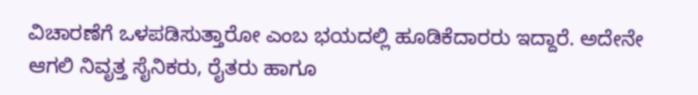ವಿಚಾರಣೆಗೆ ಒಳಪಡಿಸುತ್ತಾರೋ ಎಂಬ ಭಯದಲ್ಲಿ ಹೂಡಿಕೆದಾರರು ಇದ್ದಾರೆ. ಅದೇನೇ ಆಗಲಿ ನಿವೃತ್ತ ಸೈನಿಕರು, ರೈತರು ಹಾಗೂ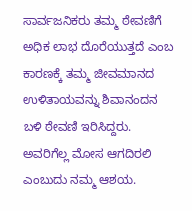ಸಾರ್ವಜನಿಕರು ತಮ್ಮ ಠೇವಣಿಗೆ ಅಧಿಕ ಲಾಭ ದೊರೆಯುತ್ತದೆ ಎಂಬ ಕಾರಣಕ್ಕೆ ತಮ್ಮ ಜೀವಮಾನದ ಉಳಿತಾಯವನ್ನು ಶಿವಾನಂದನ ಬಳಿ ಠೇವಣಿ ಇರಿಸಿದ್ದರು. ಅವರಿಗೆಲ್ಲ ಮೋಸ ಆಗದಿರಲಿ ಎಂಬುದು ನಮ್ಮ ಆಶಯ.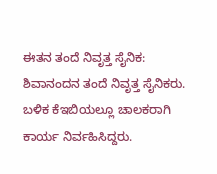ಈತನ ತಂದೆ ನಿವೃತ್ತ ಸೈನಿಕ: ಶಿವಾನಂದನ ತಂದೆ ನಿವೃತ್ತ ಸೈನಿಕರು. ಬಳಿಕ ಕೆಇಬಿಯಲ್ಲೂ ಚಾಲಕರಾಗಿ ಕಾರ್ಯ ನಿರ್ವಹಿಸಿದ್ದರು.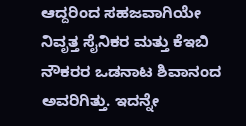ಆದ್ದರಿಂದ ಸಹಜವಾಗಿಯೇ ನಿವೃತ್ತ ಸೈನಿಕರ ಮತ್ತು ಕೆಇಬಿ ನೌಕರರ ಒಡನಾಟ ಶಿವಾನಂದ ಅವರಿಗಿತ್ತು. ಇದನ್ನೇ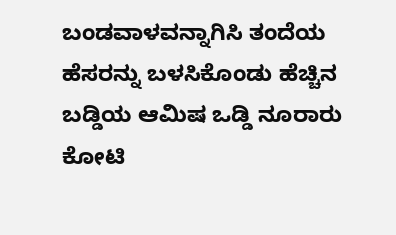ಬಂಡವಾಳವನ್ನಾಗಿಸಿ ತಂದೆಯ ಹೆಸರನ್ನು ಬಳಸಿಕೊಂಡು ಹೆಚ್ಚಿನ ಬಡ್ಡಿಯ ಆಮಿಷ ಒಡ್ಡಿ ನೂರಾರು ಕೋಟಿ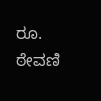ರೂ. ಠೇವಣಿ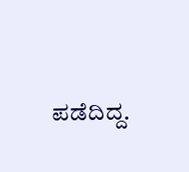ಪಡೆದಿದ್ದ.